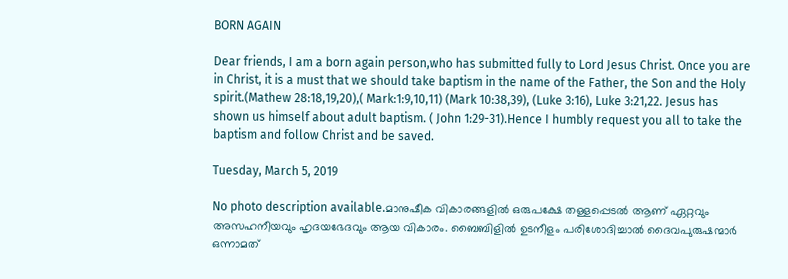BORN AGAIN

Dear friends, I am a born again person,who has submitted fully to Lord Jesus Christ. Once you are in Christ, it is a must that we should take baptism in the name of the Father, the Son and the Holy spirit.(Mathew 28:18,19,20),( Mark:1:9,10,11) (Mark 10:38,39), (Luke 3:16), Luke 3:21,22. Jesus has shown us himself about adult baptism. ( John 1:29-31).Hence I humbly request you all to take the baptism and follow Christ and be saved.

Tuesday, March 5, 2019

No photo description available.മാനുഷീക വികാരങ്ങളില്‍ ഒരുപക്ഷേ തള്ളപ്പെടല്‍ ആണ് ഏറ്റവും അസഹനീയവും ഹൃദയഭേദവും ആയ വികാരം. ബൈബിളില്‍ ഉടനീളം പരിശോദിച്ചാല്‍ ദൈവപുരുഷന്മാര്‍ ഒന്നാമത്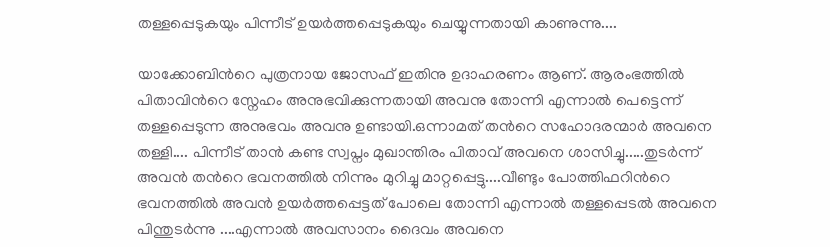തള്ളപ്പെടുകയും പിന്നീട് ഉയര്‍ത്തപ്പെടുകയും ചെയ്യുന്നതായി കാണുന്നു....

യാക്കോബിന്‍റെ പുത്രനായ ജോസഫ്‌ ഇതിനു ഉദാഹരണം ആണ്. ആരംഭത്തില്‍ പിതാവിന്‍റെ സ്നേഹം അനുഭവിക്കുന്നതായി അവനു തോന്നി എന്നാല്‍ പെട്ടെന്ന് തള്ളപ്പെടുന്ന അനുഭവം അവനു ഉണ്ടായി.ഒന്നാമത് തന്‍റെ സഹോദരന്മാര്‍ അവനെ തള്ളി.... പിന്നീട് താന്‍ കണ്ട സ്വപ്നം മുഖാന്തിരം പിതാവ് അവനെ ശാസിച്ചു.....തുടര്‍ന്ന് അവന്‍ തന്‍റെ ഭവനത്തില്‍ നിന്നും മുറിച്ചു മാറ്റപ്പെട്ടു....വീണ്ടും പോത്തിഫറിന്‍റെ ഭവനത്തില്‍ അവന്‍ ഉയര്‍ത്തപ്പെട്ടത് പോലെ തോന്നി എന്നാല്‍ തള്ളപ്പെടല്‍ അവനെ പിന്തുടര്‍ന്നു ....എന്നാല്‍ അവസാനം ദൈവം അവനെ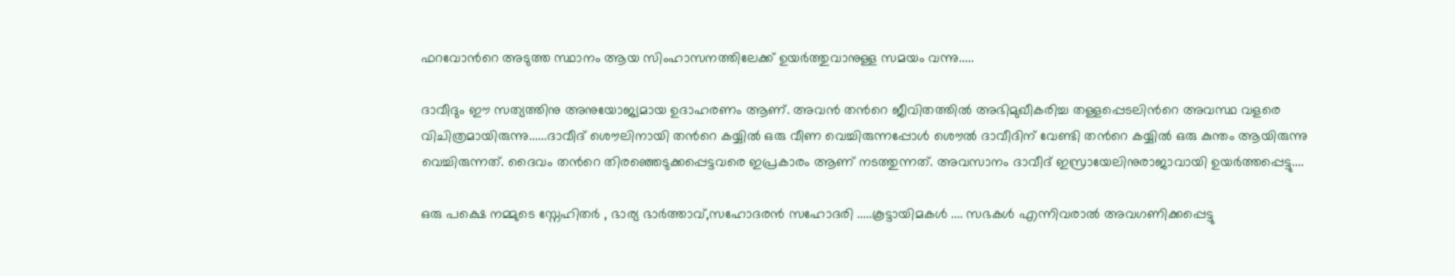ഫറവോന്‍റെ അടുത്ത സ്ഥാനം ആയ സിംഹാസനത്തിലേക്ക് ഉയര്‍ത്തുവാനുള്ള സമയം വന്നു.....

ദാവീദും ഈ സത്യത്തിനു അനുയോജ്യമായ ഉദാഹരണം ആണ്. അവന്‍ തന്‍റെ ജീവിതത്തില്‍ അഭിമുഖീകരിച്ച തള്ളപ്പെടലിന്‍റെ അവസ്ഥ വളരെ വിചിത്രമായിരുന്നു......ദാവീദ് ശൌലിനായി തന്‍റെ കയ്യില്‍ ഒരു വീണ വെച്ചിരുന്നപ്പോള്‍ ശൌല്‍ ദാവീദിന് വേണ്ടി തന്‍റെ കയ്യില്‍ ഒരു കുന്തം ആയിരുന്നു വെച്ചിരുന്നത്. ദൈവം തന്‍റെ തിരഞ്ഞെടുക്കപ്പെട്ടവരെ ഇപ്രകാരം ആണ് നടത്തുന്നത്. അവസാനം ദാവീദ് ഇസ്രായേലിനുരാജാവായി ഉയര്‍ത്തപ്പെട്ടു....

ഒരു പക്ഷെ നമ്മുടെ സ്നേഹിതര്‍ , ഭാര്യ ഭാര്‍ത്താവ്,സഹോദരന്‍ സഹോദരി .....കൂട്ടായിമകള്‍ .... സഭകള്‍ എന്നിവരാല്‍ അവഗണിക്കപ്പെട്ടു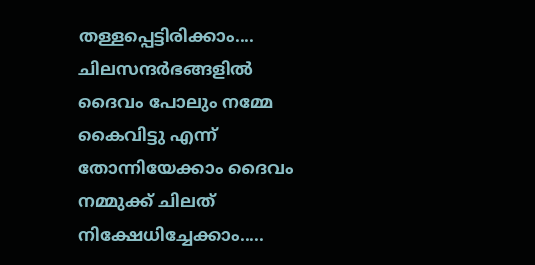തള്ളപ്പെട്ടിരിക്കാം.... ചിലസന്ദര്‍ഭങ്ങളില്‍ ദൈവം പോലും നമ്മേ കൈവിട്ടു എന്ന് തോന്നിയേക്കാം ദൈവം നമ്മുക്ക് ചിലത് നിക്ഷേധിച്ചേക്കാം.....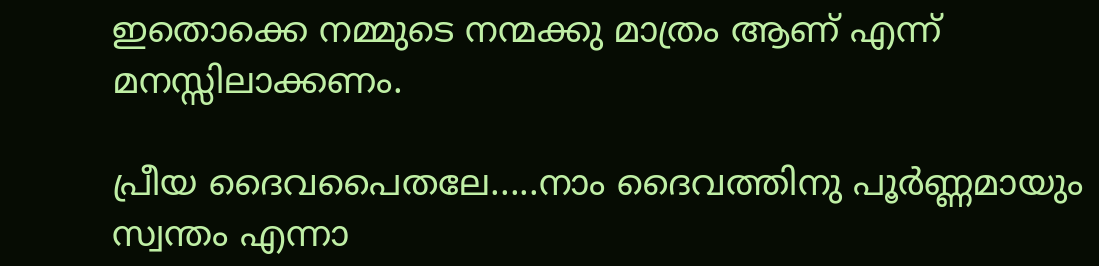ഇതൊക്കെ നമ്മുടെ നന്മക്കു മാത്രം ആണ് എന്ന് മനസ്സിലാക്കണം.

പ്രീയ ദൈവപൈതലേ.....നാം ദൈവത്തിനു പൂര്‍ണ്ണമായും സ്വന്തം എന്നാ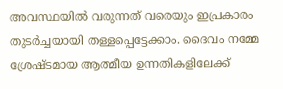അവസ്ഥയില്‍ വരുന്നത് വരെയും ഇപ്രകാരം തുടര്‍ച്ചയായി തള്ളപ്പെട്ടേക്കാം. ദൈവം നമ്മേ ശ്രേഷ്ടമായ ആത്മീയ ഉന്നതികളിലേക്ക്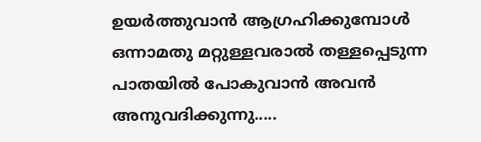ഉയര്‍ത്തുവാന്‍ ആഗ്രഹിക്കുമ്പോള്‍ ഒന്നാമതു മറ്റുള്ളവരാല്‍ തള്ളപ്പെടുന്ന പാതയില്‍ പോകുവാന്‍ അവന്‍ അനുവദിക്കുന്നു.....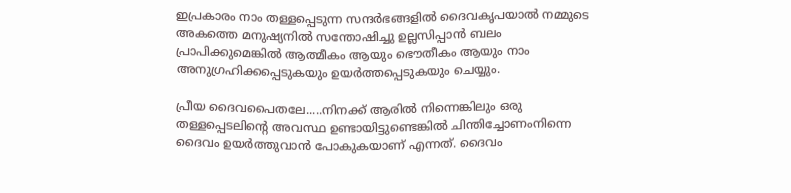ഇപ്രകാരം നാം തള്ളപ്പെടുന്ന സന്ദര്‍ഭങ്ങളില്‍ ദൈവകൃപയാല്‍ നമ്മുടെ അകത്തെ മനുഷ്യനില്‍ സന്തോഷിച്ചു ഉല്ലസിപ്പാന്‍ ബലം പ്രാപിക്കുമെങ്കില്‍ ആത്മീകം ആയും ഭൌതീകം ആയും നാം അനുഗ്രഹിക്കപ്പെടുകയും ഉയര്‍ത്തപ്പെടുകയും ചെയ്യും.

പ്രീയ ദൈവപൈതലേ.....നിനക്ക് ആരില്‍ നിന്നെങ്കിലും ഒരു തള്ളപ്പെടലിന്‍റെ അവസ്ഥ ഉണ്ടായിട്ടുണ്ടെങ്കില്‍ ചിന്തിച്ചോണംനിന്നെ ദൈവം ഉയര്‍ത്തുവാന്‍ പോകുകയാണ് എന്നത്. ദൈവം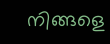നിങ്ങളെ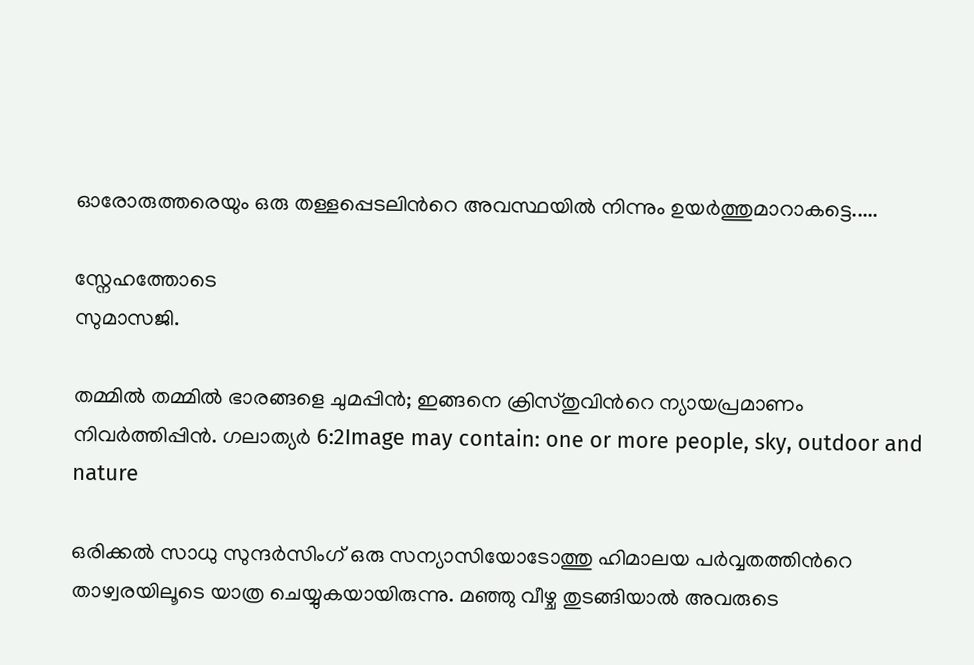ഓരോരുത്തരെയും ഒരു തള്ളപ്പെടലിന്‍റെ അവസ്ഥയില്‍ നിന്നും ഉയര്‍ത്തുമാറാകട്ടെ.....

സ്നേഹത്തോടെ
സുമാസജി.

തമ്മിൽ തമ്മിൽ ഭാരങ്ങളെ ചുമപ്പിൻ; ഇങ്ങനെ ക്രിസ്തുവിന്‍റെ ന്യായപ്രമാണം നിവർത്തിപ്പിൻ. ഗലാത്യര്‍ 6:2Image may contain: one or more people, sky, outdoor and nature

ഒരിക്കല്‍ സാധു സുന്ദര്‍സിംഗ് ഒരു സന്യാസിയോടോത്തു ഹിമാലയ പര്‍വ്വതത്തിന്‍റെ താഴ്വരയിലൂടെ യാത്ര ചെയ്യുകയായിരുന്നു. മഞ്ഞു വീഴ്ച തുടങ്ങിയാല്‍ അവരുടെ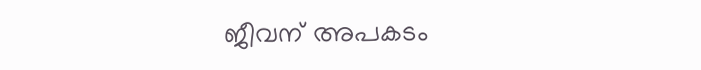ജീവന് അപകടം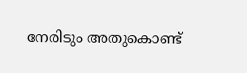നേരിടും അതുകൊണ്ട്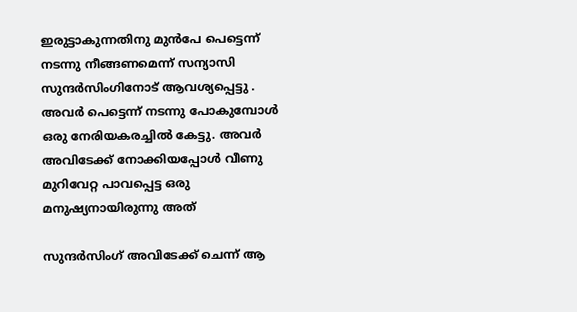ഇരുട്ടാകുന്നതിനു മുന്‍പേ പെട്ടെന്ന് നടന്നു നീങ്ങണമെന്ന് സന്യാസി സുന്ദര്‍സിംഗിനോട് ആവശ്യപ്പെട്ടു . അവര്‍ പെട്ടെന്ന് നടന്നു പോകുമ്പോള്‍ ഒരു നേരിയകരച്ചില്‍ കേട്ടു. അവര്‍ അവിടേക്ക് നോക്കിയപ്പോള്‍ വീണു മുറിവേറ്റ പാവപ്പെട്ട ഒരു മനുഷ്യനായിരുന്നു അത്

സുന്ദര്‍സിംഗ് അവിടേക്ക് ചെന്ന് ആ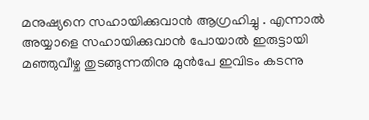മനുഷ്യനെ സഹായിക്കുവാന്‍ ആഗ്രഹിച്ചു . എന്നാല്‍ അയ്യാളെ സഹായിക്കുവാന്‍ പോയാല്‍ ഇരുട്ടായി മഞ്ഞുവീഴ്ച തുടങ്ങുന്നതിനു മുന്‍പേ ഇവിടം കടന്നു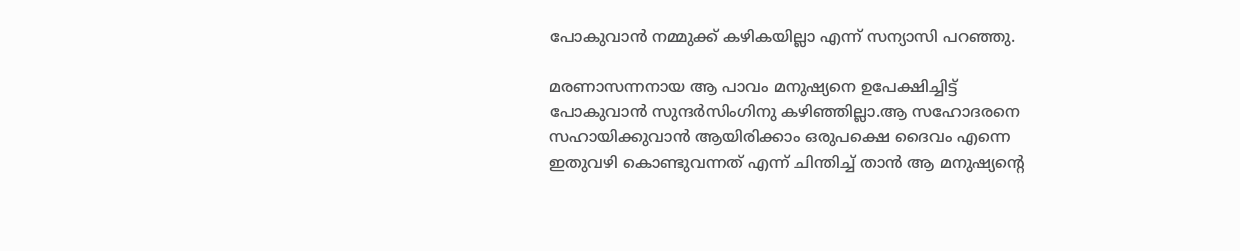പോകുവാന്‍ നമ്മുക്ക് കഴികയില്ലാ എന്ന് സന്യാസി പറഞ്ഞു.

മരണാസന്നനായ ആ പാവം മനുഷ്യനെ ഉപേക്ഷിച്ചിട്ട് പോകുവാന്‍ സുന്ദര്‍സിംഗിനു കഴിഞ്ഞില്ലാ.ആ സഹോദരനെ സഹായിക്കുവാന്‍ ആയിരിക്കാം ഒരുപക്ഷെ ദൈവം എന്നെ ഇതുവഴി കൊണ്ടുവന്നത് എന്ന് ചിന്തിച്ച് താന്‍ ആ മനുഷ്യന്‍റെ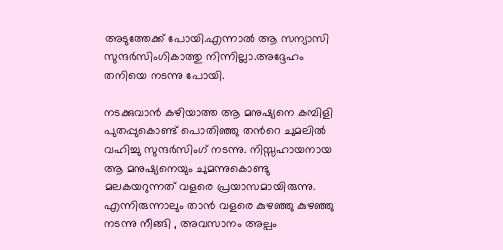അടുത്തേക്ക്‌ പോയി.എന്നാല്‍ ആ സന്യാസി സുന്ദര്‍സിംഗികാത്തു നിന്നില്ലാ.അദ്ദേഹം തനിയെ നടന്നു പോയി.

നടക്കുവാന്‍ കഴിയാത്ത ആ മനുഷ്യനെ കമ്പിളി പുതപ്പുകൊണ്ട്‌ പൊതിഞ്ഞു തന്‍റെ ചുമലില്‍ വഹിച്ചു സുന്ദര്‍സിംഗ് നടന്നു. നിസ്സഹായനായ ആ മനുഷ്യനെയും ചുമന്നുകൊണ്ടു മലകയറുന്നത് വളരെ പ്രയാസമായിരുന്നു. എന്നിരുന്നാലും താന്‍ വളരെ കുഴഞ്ഞു കുഴഞ്ഞു നടന്നു നീങ്ങി , അവസാനം അല്പം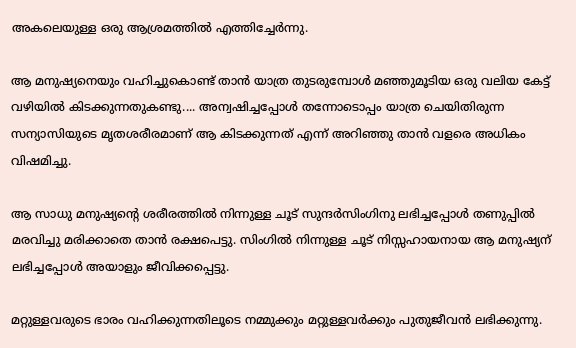അകലെയുള്ള ഒരു ആശ്രമത്തില്‍ എത്തിച്ചേര്‍ന്നു.

ആ മനുഷ്യനെയും വഹിച്ചുകൊണ്ട് താന്‍ യാത്ര തുടരുമ്പോള്‍ മഞ്ഞുമൂടിയ ഒരു വലിയ കേട്ട് വഴിയില്‍ കിടക്കുന്നതുകണ്ടു.... അന്വഷിച്ചപ്പോള്‍ തന്നോടൊപ്പം യാത്ര ചെയിതിരുന്ന സന്യാസിയുടെ മൃതശരീരമാണ് ആ കിടക്കുന്നത് എന്ന് അറിഞ്ഞു താന്‍ വളരെ അധികം വിഷമിച്ചു.

ആ സാധു മനുഷ്യന്‍റെ ശരീരത്തില്‍ നിന്നുള്ള ചൂട് സുന്ദര്‍സിംഗിനു ലഭിച്ചപ്പോള്‍ തണുപ്പില്‍ മരവിച്ചു മരിക്കാതെ താന്‍ രക്ഷപെട്ടു. സിംഗില്‍ നിന്നുള്ള ചൂട് നിസ്സഹായനായ ആ മനുഷ്യന് ലഭിച്ചപ്പോള്‍ അയാളും ജീവിക്കപ്പെട്ടു.

മറ്റുള്ളവരുടെ ഭാരം വഹിക്കുന്നതിലൂടെ നമ്മുക്കും മറ്റുള്ളവര്‍ക്കും പുതുജീവന്‍ ലഭിക്കുന്നു.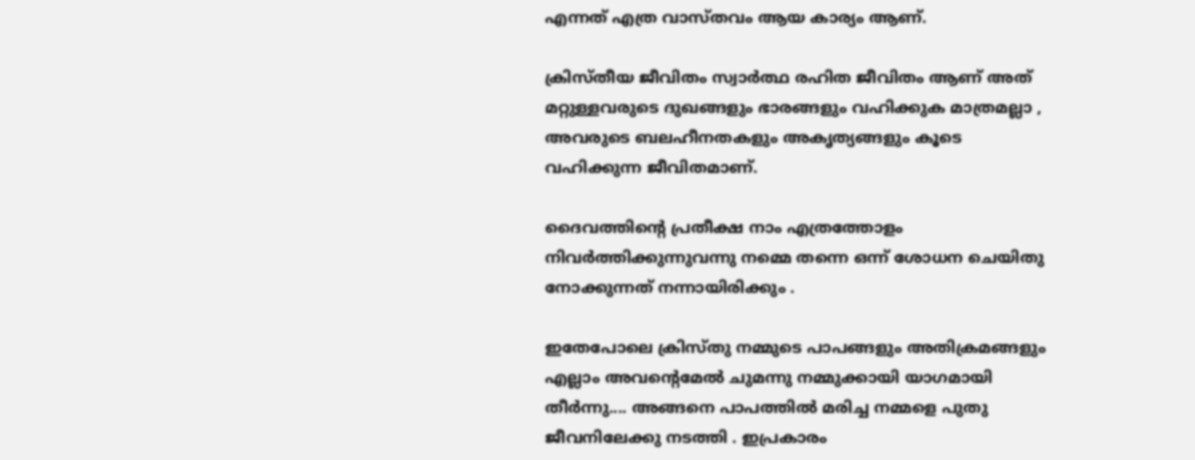എന്നത് എത്ര വാസ്തവം ആയ കാര്യം ആണ്.

ക്രിസ്തീയ ജീവിതം സ്വാര്‍ത്ഥ രഹിത ജീവിതം ആണ് അത് മറ്റുള്ളവരുടെ ദുഖങ്ങളും ഭാരങ്ങളും വഹിക്കുക മാത്രമല്ലാ , അവരുടെ ബലഹീനതകളും അകൃത്യങ്ങളും കൂടെ വഹിക്കുന്ന ജീവിതമാണ്.

ദൈവത്തിന്‍റെ പ്രതീക്ഷ നാം എത്രത്തോളം നിവര്‍ത്തിക്കുന്നുവന്നു നമ്മെ തന്നെ ഒന്ന് ശോധന ചെയിതു നോക്കുന്നത് നന്നായിരിക്കും .

ഇതേപോലെ ക്രിസ്തു നമ്മുടെ പാപങ്ങളും അതിക്രമങ്ങളും എല്ലാം അവന്‍റെമേല്‍ ചുമന്നു നമ്മുക്കായി യാഗമായി തീര്‍ന്നു.... അങ്ങനെ പാപത്തില്‍ മരിച്ച നമ്മളെ പുതു ജീവനിലേക്കു നടത്തി . ഇപ്രകാരം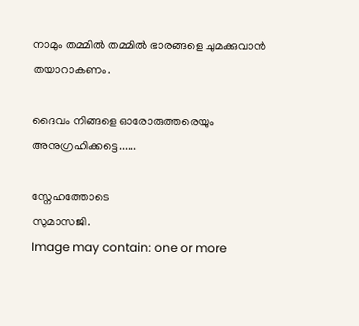നാമും തമ്മിൽ തമ്മിൽ ഭാരങ്ങളെ ചുമക്കുവാന്‍ തയാറാകണം.

ദൈവം നിങ്ങളെ ഓരോരുത്തരെയും അനുഗ്രഹിക്കട്ടെ......

സ്നേഹത്തോടെ
സുമാസജി.
Image may contain: one or more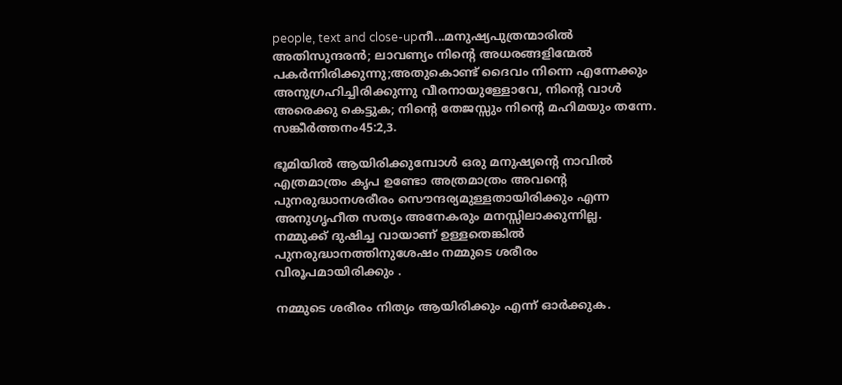people, text and close-upനീ...മനുഷ്യപുത്രന്മാരില്‍ അതിസുന്ദരന്‍; ലാവണ്യം നിന്‍റെ അധരങ്ങളിന്മേല്‍ പകര്‍ന്നിരിക്കുന്നു;അതുകൊണ്ട് ദൈവം നിന്നെ എന്നേക്കും അനുഗ്രഹിച്ചിരിക്കുന്നു വീരനായുള്ളോവേ, നിന്റെ വാൾ അരെക്കു കെട്ടുക; നിന്‍റെ തേജസ്സും നിന്‍റെ മഹിമയും തന്നേ. സങ്കീര്‍ത്തനം45:2,3.

ഭൂമിയില്‍ ആയിരിക്കുമ്പോള്‍ ഒരു മനുഷ്യന്‍റെ നാവില്‍ എത്രമാത്രം കൃപ ഉണ്ടോ അത്രമാത്രം അവന്‍റെ പുനരുദ്ധാനശരീരം സൌന്ദര്യമുള്ളതായിരിക്കും എന്ന അനുഗൃഹീത സത്യം അനേകരും മനസ്സിലാക്കുന്നില്ല. നമ്മുക്ക് ദുഷിച്ച വായാണ് ഉള്ളതെങ്കില്‍ പുനരുദ്ധാനത്തിനുശേഷം നമ്മുടെ ശരീരം വിരൂപമായിരിക്കും .

നമ്മുടെ ശരീരം നിത്യം ആയിരിക്കും എന്ന് ഓര്‍ക്കുക.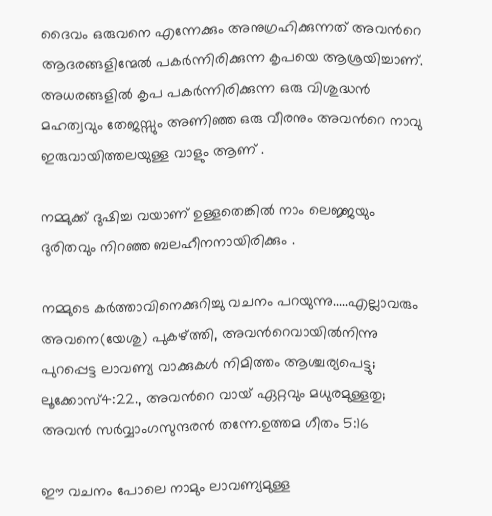ദൈവം ഒരുവനെ എന്നേക്കും അനുഗ്രഹിക്കുന്നത് അവന്‍റെ ആദരങ്ങളിന്മേല്‍ പകര്‍ന്നിരിക്കുന്ന കൃപയെ ആശ്രയിച്ചാണ്.
അധരങ്ങളില്‍ കൃപ പകര്‍ന്നിരിക്കുന്ന ഒരു വിശുദ്ധന്‍ മഹത്വവും തേജസ്സും അണിഞ്ഞ ഒരു വീരനും അവന്‍റെ നാവു ഇരുവായിത്തലയുള്ള വാളും ആണ് .

നമ്മുക്ക് ദുഷിച്ച വയാണ് ഉള്ളതെങ്കില്‍ നാം ലെജ്ജയും ദുരിതവും നിറഞ്ഞ ബലഹീനനായിരിക്കും .

നമ്മുടെ കര്‍ത്താവിനെക്കുറിച്ചു വചനം പറയുന്നു.....എല്ലാവരും അവനെ(യേശു) പുകഴ്ത്തി, അവന്‍റെവായിൽനിന്നു പുറപ്പെട്ട ലാവണ്യ വാക്കുകൾ നിമിത്തം ആശ്ചര്യപെട്ടു; ലൂക്കോസ്4:22., അവന്‍റെ വായ് ഏറ്റവും മധുരമുള്ളതു; അവൻ സർവ്വാംഗസുന്ദരൻ തന്നേ.ഉത്തമ ഗീതം 5:16

ഈ വചനം പോലെ നാമും ലാവണ്യമുള്ള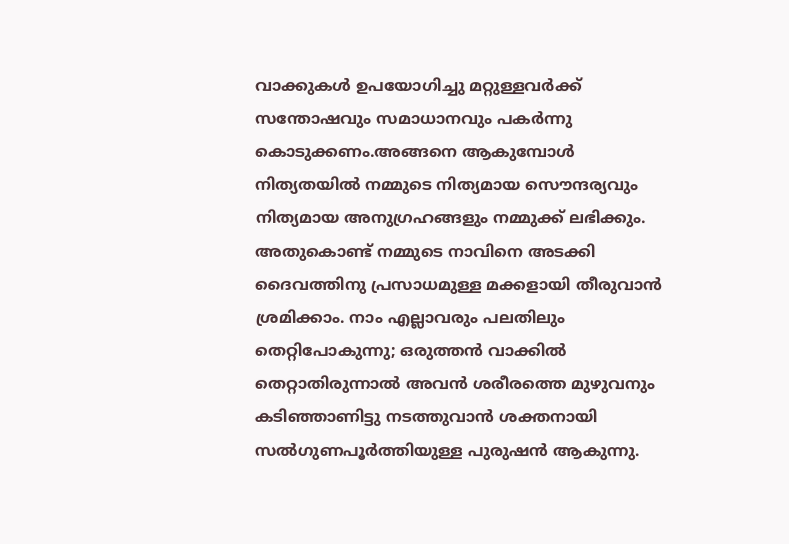വാക്കുകള്‍ ഉപയോഗിച്ചു മറ്റുള്ളവര്‍ക്ക് സന്തോഷവും സമാധാനവും പകര്‍ന്നു കൊടുക്കണം.അങ്ങനെ ആകുമ്പോള്‍ നിത്യതയില്‍ നമ്മുടെ നിത്യമായ സൌന്ദര്യവും നിത്യമായ അനുഗ്രഹങ്ങളും നമ്മുക്ക് ലഭിക്കും. അതുകൊണ്ട് നമ്മുടെ നാവിനെ അടക്കി ദൈവത്തിനു പ്രസാധമുള്ള മക്കളായി തീരുവാന്‍ ശ്രമിക്കാം. നാം എല്ലാവരും പലതിലും തെറ്റിപോകുന്നു; ഒരുത്തൻ വാക്കിൽ തെറ്റാതിരുന്നാൽ അവൻ ശരീരത്തെ മുഴുവനും കടിഞ്ഞാണിട്ടു നടത്തുവാൻ ശക്തനായി സൽഗുണപൂർത്തിയുള്ള പുരുഷൻ ആകുന്നു.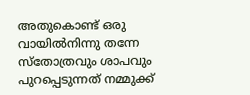അതുകൊണ്ട് ഒരു വായിൽനിന്നു തന്നേ സ്തോത്രവും ശാപവും പുറപ്പെടുന്നത് നമ്മുക്ക്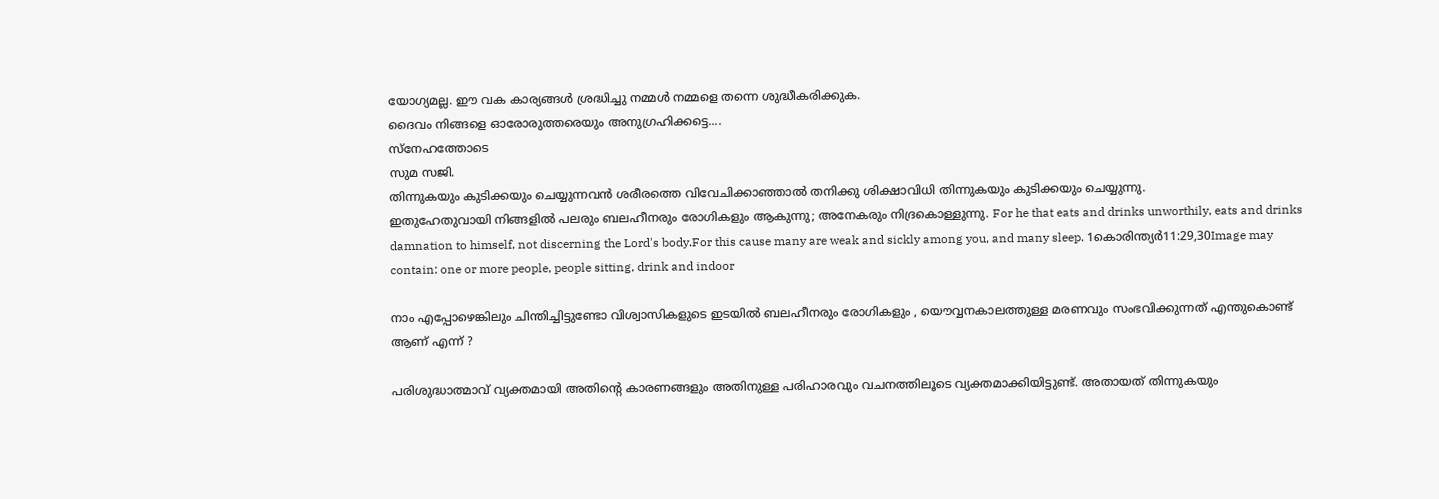യോഗ്യമല്ല. ഈ വക കാര്യങ്ങള്‍ ശ്രദ്ധിച്ചു നമ്മള്‍ നമ്മളെ തന്നെ ശുദ്ധീകരിക്കുക.
ദൈവം നിങ്ങളെ ഓരോരുത്തരെയും അനുഗ്രഹിക്കട്ടെ....
സ്നേഹത്തോടെ
സുമ സജി.
തിന്നുകയും കുടിക്കയും ചെയ്യുന്നവൻ ശരീരത്തെ വിവേചിക്കാഞ്ഞാൽ തനിക്കു ശിക്ഷാവിധി തിന്നുകയും കുടിക്കയും ചെയ്യുന്നു.
ഇതുഹേതുവായി നിങ്ങളിൽ പലരും ബലഹീനരും രോഗികളും ആകുന്നു; അനേകരും നിദ്രകൊള്ളുന്നു. For he that eats and drinks unworthily, eats and drinks damnation to himself, not discerning the Lord's body.For this cause many are weak and sickly among you, and many sleep. 1കൊരിന്ത്യര്‍11:29,30Image may contain: one or more people, people sitting, drink and indoor

നാം എപ്പോഴെങ്കിലും ചിന്തിച്ചിട്ടുണ്ടോ വിശ്വാസികളുടെ ഇടയില്‍ ബലഹീനരും രോഗികളും , യൌവ്വനകാലത്തുള്ള മരണവും സംഭവിക്കുന്നത്‌ എന്തുകൊണ്ട് ആണ് എന്ന് ?

പരിശുദ്ധാത്മാവ് വ്യക്തമായി അതിന്‍റെ കാരണങ്ങളും അതിനുള്ള പരിഹാരവും വചനത്തിലൂടെ വ്യക്തമാക്കിയിട്ടുണ്ട്. അതായത് തിന്നുകയും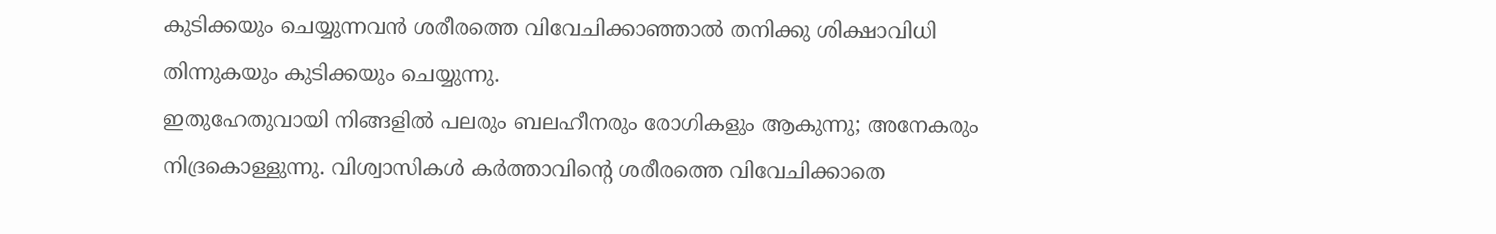കുടിക്കയും ചെയ്യുന്നവൻ ശരീരത്തെ വിവേചിക്കാഞ്ഞാൽ തനിക്കു ശിക്ഷാവിധി തിന്നുകയും കുടിക്കയും ചെയ്യുന്നു.
ഇതുഹേതുവായി നിങ്ങളിൽ പലരും ബലഹീനരും രോഗികളും ആകുന്നു; അനേകരും നിദ്രകൊള്ളുന്നു. വിശ്വാസികള്‍ കര്‍ത്താവിന്‍റെ ശരീരത്തെ വിവേചിക്കാതെ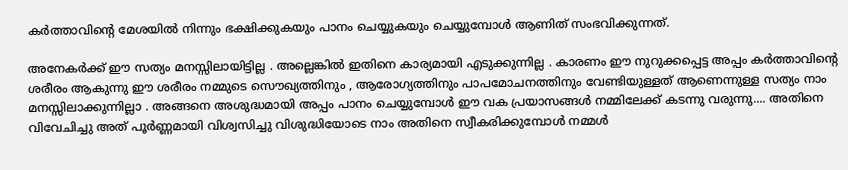കര്‍ത്താവിന്‍റെ മേശയില്‍ നിന്നും ഭക്ഷിക്കുകയും പാനം ചെയ്യുകയും ചെയ്യുമ്പോള്‍ ആണിത് സംഭവിക്കുന്നത്‌.

അനേകര്‍ക്ക്‌ ഈ സത്യം മനസ്സിലായിട്ടില്ല . അല്ലെങ്കില്‍ ഇതിനെ കാര്യമായി എടുക്കുന്നില്ല . കാരണം ഈ നുറുക്കപ്പെട്ട അപ്പം കര്‍ത്താവിന്‍റെ ശരീരം ആകുന്നു ഈ ശരീരം നമ്മുടെ സൌഖ്യത്തിനും , ആരോഗ്യത്തിനും പാപമോചനത്തിനും വേണ്ടിയുള്ളത് ആണെന്നുള്ള സത്യം നാം മനസ്സിലാക്കുന്നില്ലാ . അങ്ങനെ അശുദ്ധമായി അപ്പം പാനം ചെയ്യുമ്പോള്‍ ഈ വക പ്രയാസങ്ങള്‍ നമ്മിലേക്ക്‌ കടന്നു വരുന്നു.... അതിനെ വിവേചിച്ചു അത് പൂര്‍ണ്ണമായി വിശ്വസിച്ചു വിശുദ്ധിയോടെ നാം അതിനെ സ്വീകരിക്കുമ്പോള്‍ നമ്മള്‍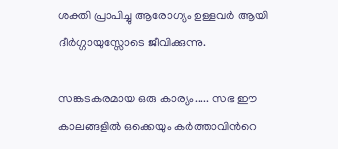ശക്തി പ്രാപിച്ചു ആരോഗ്യം ഉള്ളവര്‍ ആയി ദീര്‍ഗ്ഗായുസ്സോടെ ജീവിക്കുന്നു.

സങ്കടകരമായ ഒരു കാര്യം..... സഭ ഈ കാലങ്ങളില്‍ ഒക്കെയും കര്‍ത്താവിന്‍റെ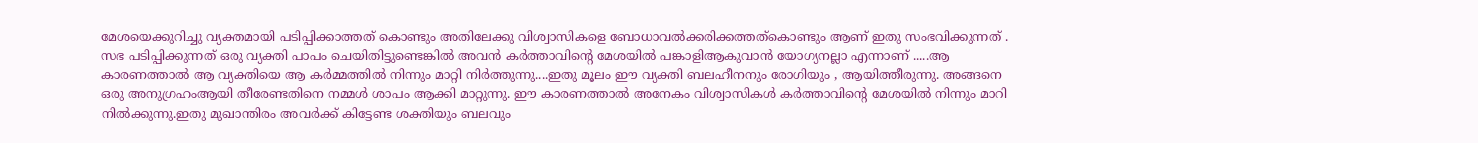മേശയെക്കുറിച്ചു വ്യക്തമായി പടിപ്പിക്കാത്തത് കൊണ്ടും അതിലേക്കു വിശ്വാസികളെ ബോധാവല്‍ക്കരിക്കത്തത്കൊണ്ടും ആണ് ഇതു സംഭവിക്കുന്നത്‌ . സഭ പടിപ്പിക്കുന്നത് ഒരു വ്യക്തി പാപം ചെയിതിട്ടുണ്ടെങ്കില്‍ അവന്‍ കര്‍ത്താവിന്‍റെ മേശയില്‍ പങ്കാളിആകുവാന്‍ യോഗ്യനല്ലാ എന്നാണ് .....ആ കാരണത്താല്‍ ആ വ്യക്തിയെ ആ കര്‍മ്മത്തില്‍ നിന്നും മാറ്റി നിര്‍ത്തുന്നു....ഇതു മൂലം ഈ വ്യക്തി ബലഹീനനും രോഗിയും , ആയിത്തീരുന്നു. അങ്ങനെ ഒരു അനുഗ്രഹംആയി തീരേണ്ടതിനെ നമ്മള്‍ ശാപം ആക്കി മാറ്റുന്നു. ഈ കാരണത്താല്‍ അനേകം വിശ്വാസികള്‍ കര്‍ത്താവിന്‍റെ മേശയില്‍ നിന്നും മാറി നില്‍ക്കുന്നു.ഇതു മുഖാന്തിരം അവര്‍ക്ക് കിട്ടേണ്ട ശക്തിയും ബലവും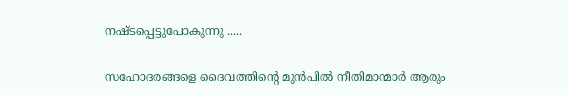നഷ്ടപ്പെട്ടുപോകുന്നു .....

സഹോദരങ്ങളെ ദൈവത്തിന്‍റെ മുന്‍പില്‍ നീതിമാന്മാര്‍ ആരും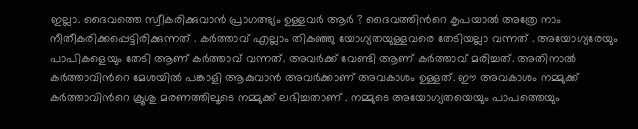ഇല്ലാ. ദൈവത്തെ സ്വീകരിക്കുവാന്‍ പ്രാഗത്ഭ്യം ഉള്ളവര്‍ ആര്‍ ? ദൈവത്തിന്‍റെ കൃപയാല്‍ അത്രേ നാം നീതീകരിക്കപ്പെട്ടിരിക്കുന്നത് . കര്‍ത്താവ് എല്ലാം തികഞ്ഞു യോഗ്യതയുള്ളവരെ തേടിയല്ലാ വന്നത് . അയോഗ്യരേയും പാപികളെയും തേടി ആണ് കര്‍ത്താവ് വന്നത്. അവര്‍ക്ക് വേണ്ടി ആണ് കര്‍ത്താവ് മരിച്ചത്. അതിനാല്‍ കര്‍ത്താവിന്‍റെ മേശയില്‍ പങ്കാളി ആകുവാന്‍ അവര്‍ക്കാണ് അവകാശം ഉള്ളത്. ഈ അവകാശം നമ്മുക്ക് കര്‍ത്താവിന്‍റെ ക്രൂശു മരണത്തിലൂടെ നമ്മുക്ക് ലഭിച്ചതാണ് . നമ്മുടെ അയോഗ്യതയെയും പാപത്തെയും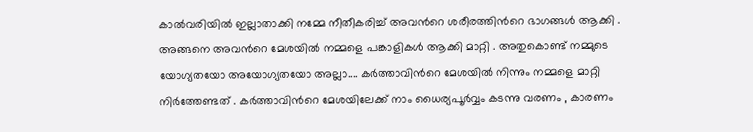കാല്‍വരിയില്‍ ഇല്ലാതാക്കി നമ്മേ നീതീകരിച്ച് അവന്‍റെ ശരീരത്തിന്‍റെ ഭാഗങ്ങള്‍ ആക്കി . അങ്ങനെ അവന്‍റെ മേശയില്‍ നമ്മളെ പങ്കാളികള്‍ ആക്കി മാറ്റി . അതുകൊണ്ട് നമ്മുടെ യോഗ്യതയോ അയോഗ്യതയോ അല്ലാ.... കര്‍ത്താവിന്‍റെ മേശയില്‍ നിന്നും നമ്മളെ മാറ്റി നിര്‍ത്തേണ്ടത് . കര്‍ത്താവിന്‍റെ മേശയിലേക്ക്‌ നാം ധൈര്യപൂര്‍വ്വം കടന്നു വരണം , കാരണം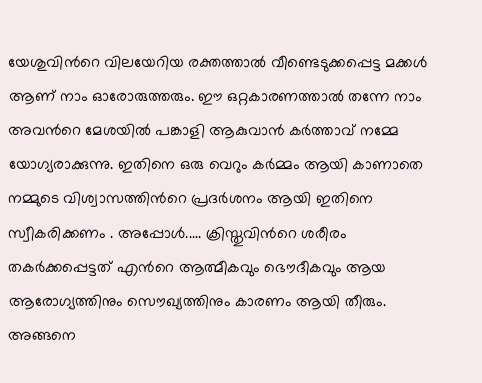യേശുവിന്‍റെ വിലയേറിയ രക്തത്താല്‍ വീണ്ടെടുക്കപ്പെട്ട മക്കള്‍ ആണ് നാം ഓരോരുത്തരും. ഈ ഒറ്റകാരണത്താല്‍ തന്നേ നാം അവന്‍റെ മേശയില്‍ പങ്കാളി ആകുവാന്‍ കര്‍ത്താവ് നമ്മേ യോഗ്യരാക്കുന്നു. ഇതിനെ ഒരു വെറും കര്‍മ്മം ആയി കാണാതെ നമ്മുടെ വിശ്വാസത്തിന്‍റെ പ്രദര്‍ശനം ആയി ഇതിനെ സ്വീകരിക്കണം . അപ്പോള്‍..... ക്രിസ്തുവിന്‍റെ ശരീരം തകര്‍ക്കപ്പെട്ടത് എന്‍റെ ആത്മീകവും ഭൌദീകവും ആയ ആരോഗ്യത്തിനും സൌഖ്യത്തിനും കാരണം ആയി തീരും. അങ്ങനെ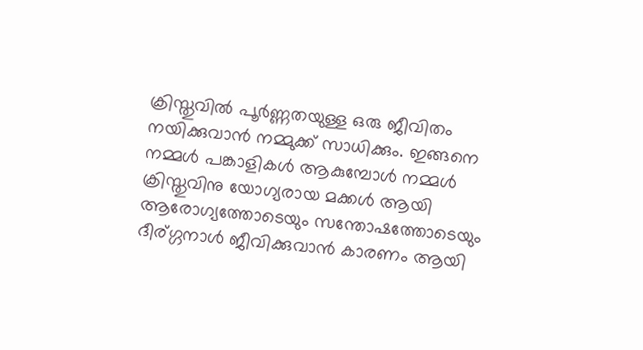ക്രിസ്തുവില്‍ പൂര്‍ണ്ണതയുള്ള ഒരു ജീവിതം നയിക്കുവാന്‍ നമ്മുക്ക് സാധിക്കും. ഇങ്ങനെ നമ്മള്‍ പങ്കാളികള്‍ ആകുമ്പോള്‍ നമ്മള്‍ ക്രിസ്തുവിനു യോഗ്യരായ മക്കള്‍ ആയി ആരോഗ്യത്തോടെയും സന്തോഷത്തോടെയും ദീര്ഗ്ഗനാള്‍ ജീവിക്കുവാന്‍ കാരണം ആയി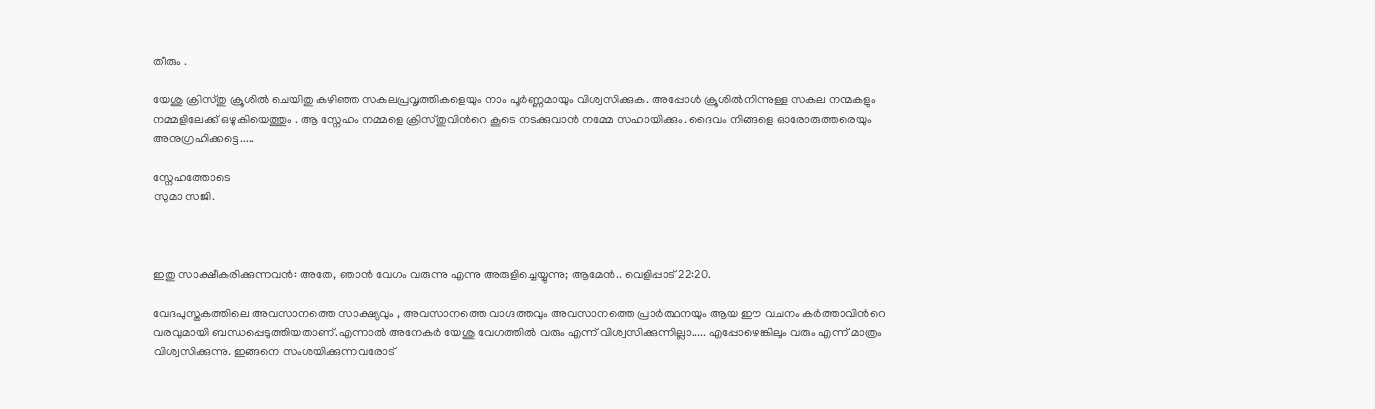തീരും .

യേശു ക്രിസ്തു ക്രൂശില്‍ ചെയിതു കഴിഞ്ഞ സകലപ്രവൃത്തികളെയും നാം പൂര്‍ണ്ണമായും വിശ്വസിക്കുക. അപ്പോള്‍ ക്രൂശില്‍നിന്നുള്ള സകല നന്മകളും നമ്മളിലേക്ക് ഒഴുകിയെത്തും . ആ സ്നേഹം നമ്മളെ ക്രിസ്തുവിന്‍റെ കൂടെ നടക്കുവാന്‍ നമ്മേ സഹായിക്കും. ദൈവം നിങ്ങളെ ഓരോരുത്തരെയും അനുഗ്രഹിക്കട്ടെ.....

സ്നേഹത്തോടെ
സുമാ സജി.



ഇതു സാക്ഷീകരിക്കുന്നവൻ: അതേ, ഞാൻ വേഗം വരുന്നു എന്നു അരുളിച്ചെയ്യുന്നു; ആമേൻ.. വെളിപ്പാട് 22:20.

വേദപുസ്തകത്തിലെ അവസാനത്തെ സാക്ഷ്യവും , അവസാനത്തെ വാഗ്ദത്തവും അവസാനത്തെ പ്രാര്‍ത്ഥനയും ആയ ഈ വചനം കര്‍ത്താവിന്‍റെ വരവുമായി ബന്ധപ്പെടുത്തിയതാണ്.എന്നാല്‍ അനേകര്‍ യേശു വേഗത്തില്‍ വരും എന്ന് വിശ്വസിക്കുന്നില്ലാ..... എപ്പോഴെങ്കിലും വരും എന്ന് മാത്രം വിശ്വസിക്കുന്നു. ഇങ്ങനെ സംശയിക്കുന്നവരോട്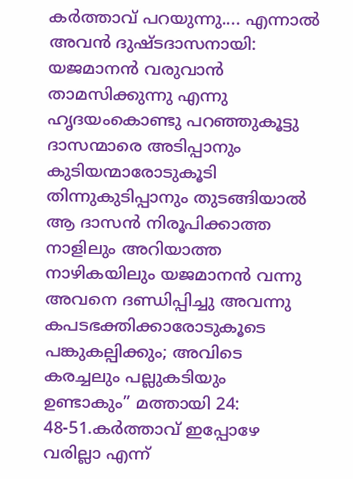കര്‍ത്താവ് പറയുന്നു.... എന്നാൽ അവൻ ദുഷ്ടദാസനായി: യജമാനൻ വരുവാൻ താമസിക്കുന്നു എന്നു ഹൃദയംകൊണ്ടു പറഞ്ഞുകൂട്ടു ദാസന്മാരെ അടിപ്പാനും കുടിയന്മാരോടുകൂടി തിന്നുകുടിപ്പാനും തുടങ്ങിയാൽ
ആ ദാസൻ നിരൂപിക്കാത്ത നാളിലും അറിയാത്ത നാഴികയിലും യജമാനൻ വന്നു അവനെ ദണ്ഡിപ്പിച്ചു അവന്നു കപടഭക്തിക്കാരോടുകൂടെ പങ്കുകല്പിക്കും; അവിടെ കരച്ചലും പല്ലുകടിയും ഉണ്ടാകും” മത്തായി 24: 48-51.കര്‍ത്താവ് ഇപ്പോഴേ വരില്ലാ എന്ന്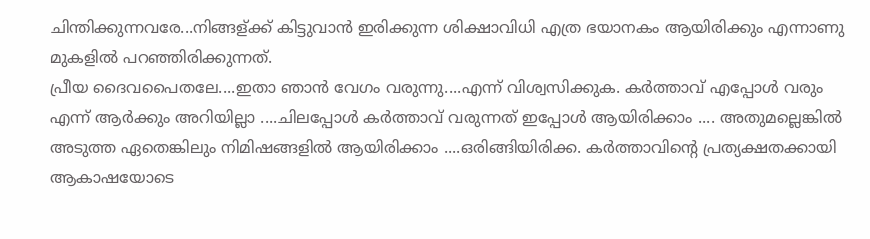ചിന്തിക്കുന്നവരേ...നിങ്ങള്ക്ക് കിട്ടുവാന്‍ ഇരിക്കുന്ന ശിക്ഷാവിധി എത്ര ഭയാനകം ആയിരിക്കും എന്നാണു മുകളില്‍ പറഞ്ഞിരിക്കുന്നത്.
പ്രീയ ദൈവപൈതലേ....ഇതാ ഞാന്‍ വേഗം വരുന്നു....എന്ന് വിശ്വസിക്കുക. കര്‍ത്താവ്‌ എപ്പോള്‍ വരും എന്ന് ആര്‍ക്കും അറിയില്ലാ ....ചിലപ്പോള്‍ കര്‍ത്താവ്‌ വരുന്നത് ഇപ്പോള്‍ ആയിരിക്കാം .... അതുമല്ലെങ്കില്‍ അടുത്ത ഏതെങ്കിലും നിമിഷങ്ങളില്‍ ആയിരിക്കാം ....ഒരിങ്ങിയിരിക്ക. കര്‍ത്താവിന്‍റെ പ്രത്യക്ഷതക്കായി ആകാഷയോടെ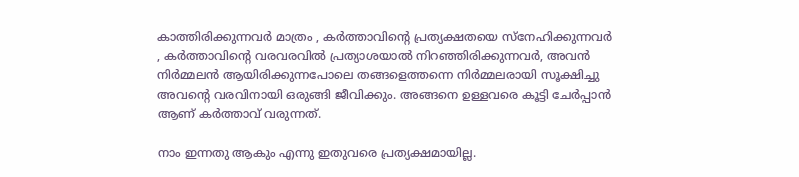കാത്തിരിക്കുന്നവര്‍ മാത്രം , കര്‍ത്താവിന്‍റെ പ്രത്യക്ഷതയെ സ്നേഹിക്കുന്നവര്‍ , കര്‍ത്താവിന്‍റെ വരവരവില്‍ പ്രത്യാശയാല്‍ നിറഞ്ഞിരിക്കുന്നവര്‍, അവന്‍ നിര്‍മ്മലന്‍ ആയിരിക്കുന്നപോലെ തങ്ങളെത്തന്നെ നിര്‍മ്മലരായി സൂക്ഷിച്ചു അവന്‍റെ വരവിനായി ഒരുങ്ങി ജീവിക്കും. അങ്ങനെ ഉള്ളവരെ കൂട്ടി ചേര്‍പ്പാന്‍ ആണ് കര്‍ത്താവ് വരുന്നത്.

നാം ഇന്നതു ആകും എന്നു ഇതുവരെ പ്രത്യക്ഷമായില്ല.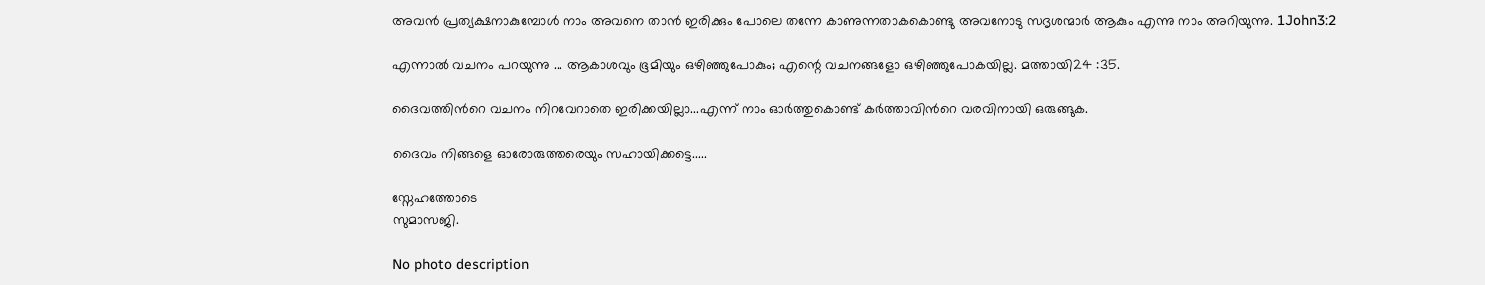അവൻ പ്രത്യക്ഷനാകുമ്പോൾ നാം അവനെ താൻ ഇരിക്കും പോലെ തന്നേ കാണുന്നതാകകൊണ്ടു അവനോടു സദൃശന്മാർ ആകും എന്നു നാം അറിയുന്നു. 1John3:2

എന്നാല്‍ വചനം പറയുന്നു ... ആകാശവും ഭൂമിയും ഒഴിഞ്ഞുപോകും; എന്റെ വചനങ്ങളോ ഒഴിഞ്ഞുപോകയില്ല. മത്തായി24 :35.

ദൈവത്തിന്‍റെ വചനം നിറവേറാതെ ഇരിക്കയില്ലാ...എന്ന് നാം ഓര്‍ത്തുകൊണ്ട്‌ കര്‍ത്താവിന്‍റെ വരവിനായി ഒരുങ്ങുക.

ദൈവം നിങ്ങളെ ഓരോരുത്തരെയും സഹായിക്കട്ടെ.....

സ്നേഹത്തോടെ
സുമാസജി.

No photo description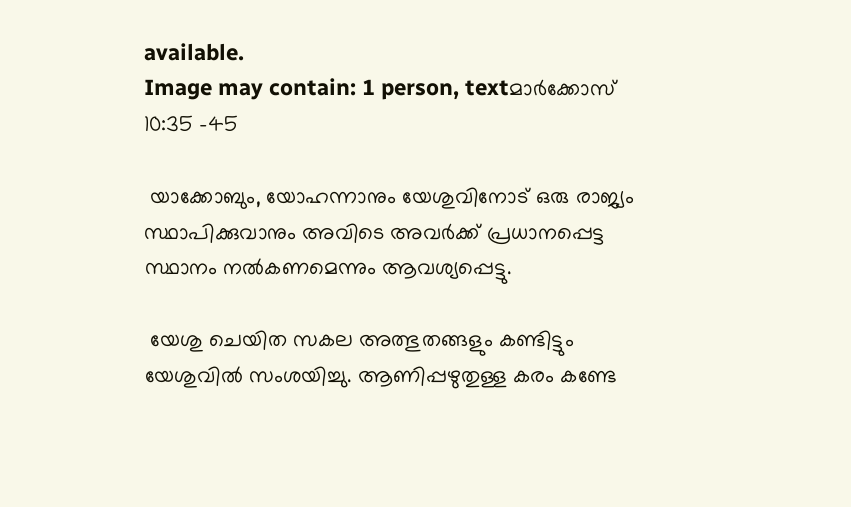available.
Image may contain: 1 person, textമാര്‍ക്കോസ് 10:35 -45

 യാക്കോബും, യോഹന്നാനും യേശുവിനോട് ഒരു രാജ്യം സ്ഥാപിക്കുവാനും അവിടെ അവര്‍ക്ക് പ്രധാനപ്പെട്ട സ്ഥാനം നല്‍കണമെന്നും ആവശ്യപ്പെട്ടു.

 യേശു ചെയിത സകല അത്ഭുതങ്ങളും കണ്ടിട്ടും യേശുവില്‍ സംശയിച്ചു. ആണിപ്പഴുതുള്ള കരം കണ്ടേ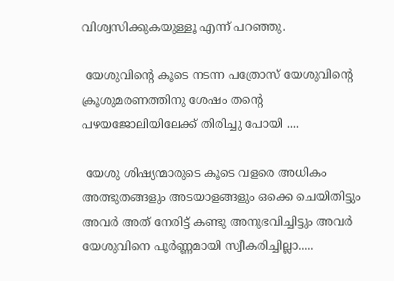വിശ്വസിക്കുകയുള്ളൂ എന്ന് പറഞ്ഞു.

 യേശുവിന്‍റെ കൂടെ നടന്ന പത്രോസ് യേശുവിന്‍റെ ക്രൂശുമരണത്തിനു ശേഷം തന്‍റെ പഴയജോലിയിലേക്ക് തിരിച്ചു പോയി ....

 യേശു ശിഷ്യന്മാരുടെ കൂടെ വളരെ അധികം അത്ഭുതങ്ങളും അടയാളങ്ങളും ഒക്കെ ചെയിതിട്ടും അവര്‍ അത് നേരിട്ട് കണ്ടു അനുഭവിച്ചിട്ടും അവര്‍ യേശുവിനെ പൂര്‍ണ്ണമായി സ്വീകരിച്ചില്ലാ.....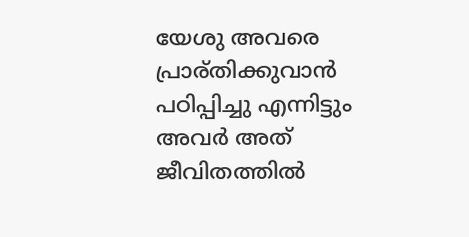യേശു അവരെ പ്രാര്തിക്കുവാന്‍ പഠിപ്പിച്ചു എന്നിട്ടും അവര്‍ അത് ജീവിതത്തില്‍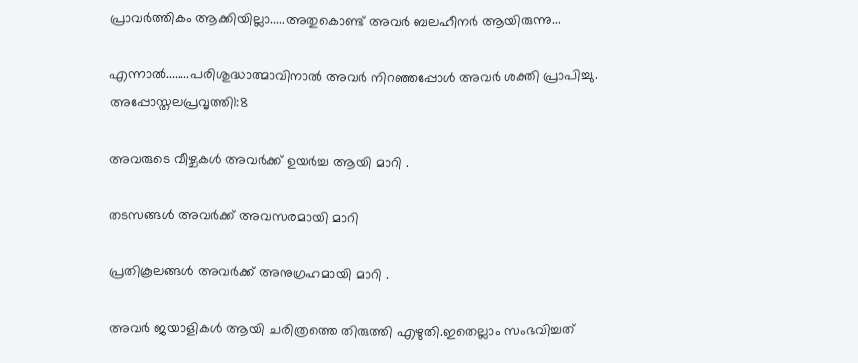പ്രാവര്‍ത്തികം ആക്കിയില്ലാ.....അതുകൊണ്ട് അവര്‍ ബലഹീനര്‍ ആയിരുന്നു...

എന്നാല്‍........പരിശുദ്ധാത്മാവിനാല്‍ അവര്‍ നിറഞ്ഞപ്പോള്‍ അവര്‍ ശക്തി പ്രാപിച്ചു. അപ്പോസ്തലപ്രവൃത്തി1:8

അവരുടെ വീഴ്ചകള്‍ അവര്‍ക്ക് ഉയര്‍ച്ച ആയി മാറി .

തടസങ്ങള്‍ അവര്‍ക്ക് അവസരമായി മാറി

പ്രതികൂലങ്ങള്‍ അവര്‍ക്ക് അനുഗ്രഹമായി മാറി .

അവര്‍ ജയാളികള്‍ ആയി ചരിത്രത്തെ തിരുത്തി എഴുതി.ഇതെല്ലാം സംഭവിച്ചത്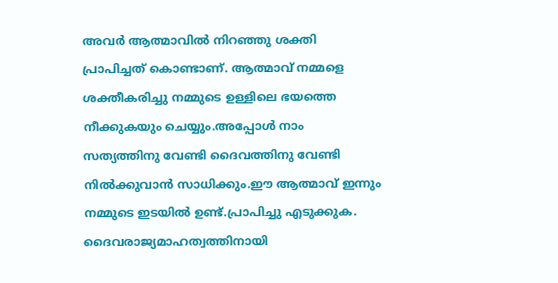അവര്‍ ആത്മാവില്‍ നിറഞ്ഞു ശക്തി പ്രാപിച്ചത് കൊണ്ടാണ്. ആത്മാവ് നമ്മളെ ശക്തീകരിച്ചു നമ്മുടെ ഉള്ളിലെ ഭയത്തെ നീക്കുകയും ചെയ്യും.അപ്പോള്‍ നാം സത്യത്തിനു വേണ്ടി ദൈവത്തിനു വേണ്ടി നില്‍ക്കുവാന്‍ സാധിക്കും.ഈ ആത്മാവ് ഇന്നും നമ്മുടെ ഇടയില്‍ ഉണ്ട്.പ്രാപിച്ചു എടുക്കുക. ദൈവരാജ്യമാഹത്വത്തിനായി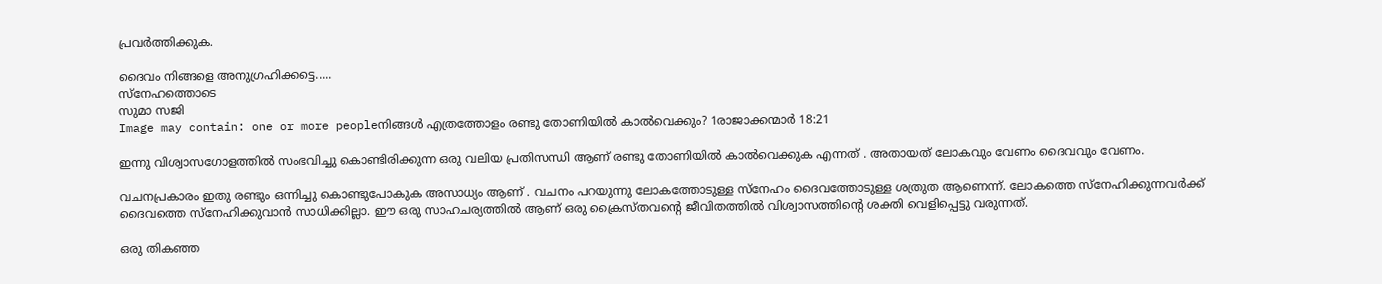പ്രവര്‍ത്തിക്കുക.

ദൈവം നിങ്ങളെ അനുഗ്രഹിക്കട്ടെ.....
സ്നേഹത്തൊടെ
സുമാ സജി
Image may contain: one or more peopleനിങ്ങൾ എത്രത്തോളം രണ്ടു തോണിയിൽ കാൽവെക്കും? 1രാജാക്കന്മാര്‍ 18:21

ഇന്നു വിശ്വാസഗോളത്തില്‍ സംഭവിച്ചു കൊണ്ടിരിക്കുന്ന ഒരു വലിയ പ്രതിസന്ധി ആണ് രണ്ടു തോണിയിൽ കാൽവെക്കുക എന്നത് . അതായത് ലോകവും വേണം ദൈവവും വേണം.

വചനപ്രകാരം ഇതു രണ്ടും ഒന്നിച്ചു കൊണ്ടുപോകുക അസാധ്യം ആണ് . വചനം പറയുന്നു ലോകത്തോടുള്ള സ്നേഹം ദൈവത്തോടുള്ള ശത്രുത ആണെന്ന്. ലോകത്തെ സ്നേഹിക്കുന്നവര്‍ക്ക് ദൈവത്തെ സ്നേഹിക്കുവാന്‍ സാധിക്കില്ലാ. ഈ ഒരു സാഹചര്യത്തില്‍ ആണ് ഒരു ക്രൈസ്തവന്‍റെ ജീവിതത്തില്‍ വിശ്വാസത്തിന്‍റെ ശക്തി വെളിപ്പെട്ടു വരുന്നത്.

ഒരു തികഞ്ഞ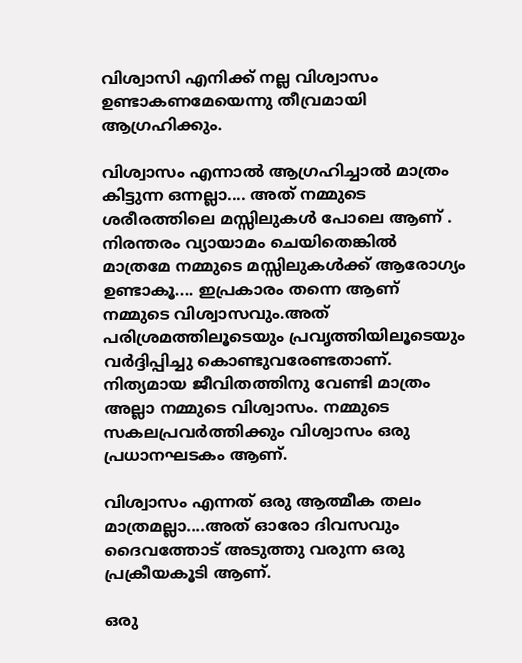വിശ്വാസി എനിക്ക് നല്ല വിശ്വാസം ഉണ്ടാകണമേയെന്നു തീവ്രമായി ആഗ്രഹിക്കും.

വിശ്വാസം എന്നാല്‍ ആഗ്രഹിച്ചാല്‍ മാത്രം കിട്ടുന്ന ഒന്നല്ലാ.... അത് നമ്മുടെ ശരീരത്തിലെ മസ്സിലുകള്‍ പോലെ ആണ് . നിരന്തരം വ്യായാമം ചെയിതെങ്കില്‍ മാത്രമേ നമ്മുടെ മസ്സിലുകള്‍ക്ക് ആരോഗ്യം ഉണ്ടാകൂ.... ഇപ്രകാരം തന്നെ ആണ് നമ്മുടെ വിശ്വാസവും.അത് പരിശ്രമത്തിലൂടെയും പ്രവൃത്തിയിലൂടെയും വര്‍ദ്ദിപ്പിച്ചു കൊണ്ടുവരേണ്ടതാണ്. നിത്യമായ ജീവിതത്തിനു വേണ്ടി മാത്രം അല്ലാ നമ്മുടെ വിശ്വാസം. നമ്മുടെ സകലപ്രവര്‍ത്തിക്കും വിശ്വാസം ഒരു പ്രധാനഘടകം ആണ്.

വിശ്വാസം എന്നത് ഒരു ആത്മീക തലം മാത്രമല്ലാ....അത് ഓരോ ദിവസവും ദൈവത്തോട് അടുത്തു വരുന്ന ഒരു പ്രക്രീയകൂടി ആണ്.

ഒരു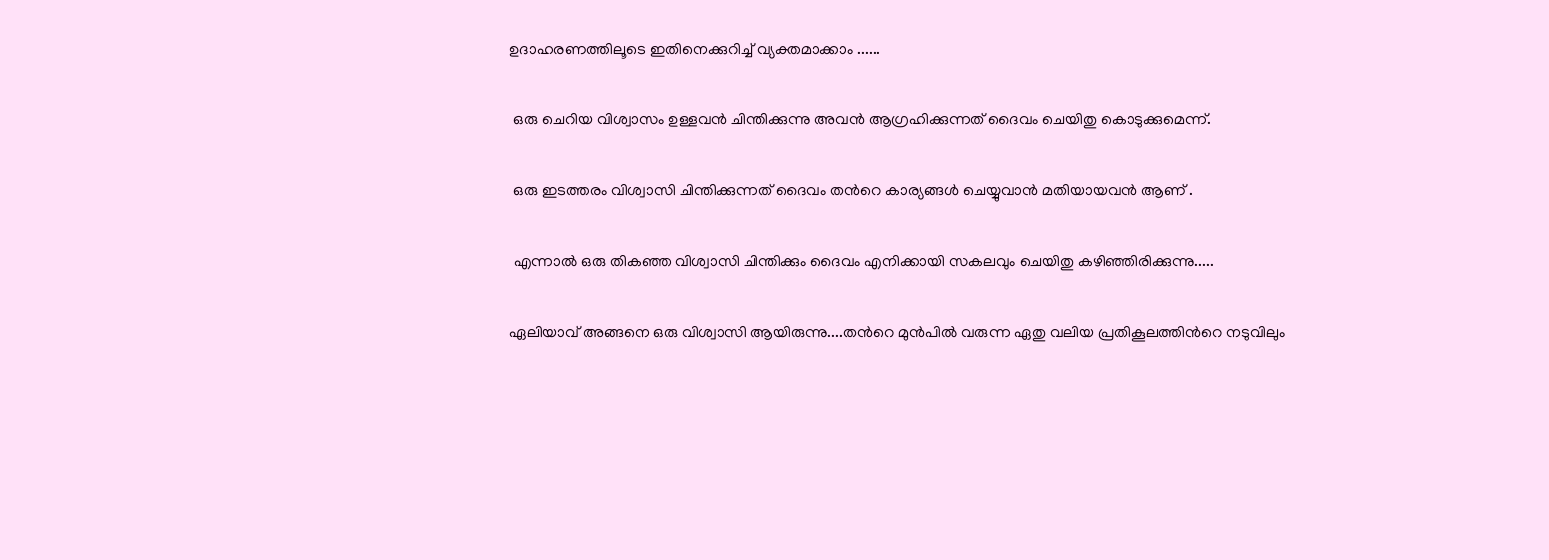ഉദാഹരണത്തിലൂടെ ഇതിനെക്കുറിച്ച് വ്യക്തമാക്കാം ......

 ഒരു ചെറിയ വിശ്വാസം ഉള്ളവന്‍ ചിന്തിക്കുന്നു അവന്‍ ആഗ്രഹിക്കുന്നത് ദൈവം ചെയിതു കൊടുക്കുമെന്ന്.

 ഒരു ഇടത്തരം വിശ്വാസി ചിന്തിക്കുന്നത് ദൈവം തന്‍റെ കാര്യങ്ങള്‍ ചെയ്യുവാന്‍ മതിയായവന്‍ ആണ് .

 എന്നാല്‍ ഒരു തികഞ്ഞ വിശ്വാസി ചിന്തിക്കും ദൈവം എനിക്കായി സകലവും ചെയിതു കഴിഞ്ഞിരിക്കുന്നു.....

ഏലിയാവ് അങ്ങനെ ഒരു വിശ്വാസി ആയിരുന്നു....തന്‍റെ മുന്‍പില്‍ വരുന്ന ഏതു വലിയ പ്രതികൂലത്തിന്‍റെ നടുവിലും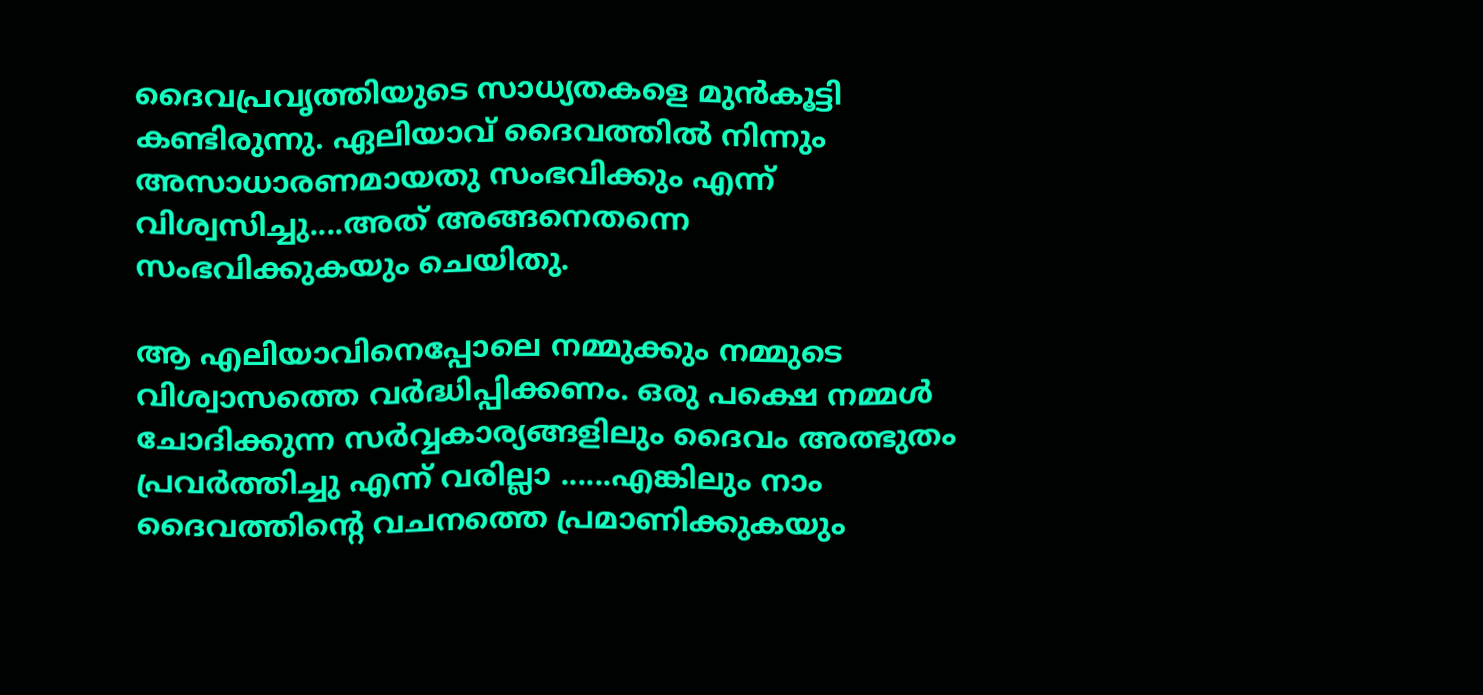ദൈവപ്രവൃത്തിയുടെ സാധ്യതകളെ മുന്‍കൂട്ടി കണ്ടിരുന്നു. ഏലിയാവ് ദൈവത്തില്‍ നിന്നും അസാധാരണമായതു സംഭവിക്കും എന്ന് വിശ്വസിച്ചു....അത് അങ്ങനെതന്നെ സംഭവിക്കുകയും ചെയിതു.

ആ എലിയാവിനെപ്പോലെ നമ്മുക്കും നമ്മുടെ വിശ്വാസത്തെ വര്‍ദ്ധിപ്പിക്കണം. ഒരു പക്ഷെ നമ്മള്‍ ചോദിക്കുന്ന സര്‍വ്വകാര്യങ്ങളിലും ദൈവം അത്ഭുതം പ്രവര്‍ത്തിച്ചു എന്ന് വരില്ലാ ......എങ്കിലും നാം ദൈവത്തിന്‍റെ വചനത്തെ പ്രമാണിക്കുകയും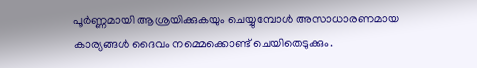പൂര്‍ണ്ണമായി ആശ്രയിക്കുകയും ചെയ്യുമ്പോള്‍ അസാധാരണമായ കാര്യങ്ങള്‍ ദൈവം നമ്മെക്കൊണ്ട് ചെയിതെടുക്കും.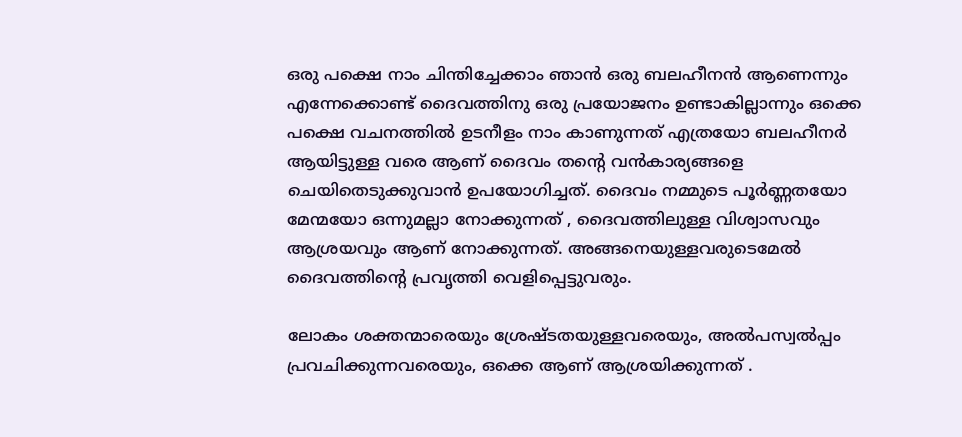ഒരു പക്ഷെ നാം ചിന്തിച്ചേക്കാം ഞാന്‍ ഒരു ബലഹീനന്‍ ആണെന്നും എന്നേക്കൊണ്ട്‌ ദൈവത്തിനു ഒരു പ്രയോജനം ഉണ്ടാകില്ലാന്നും ഒക്കെ പക്ഷെ വചനത്തില്‍ ഉടനീളം നാം കാണുന്നത് എത്രയോ ബലഹീനര്‍ ആയിട്ടുള്ള വരെ ആണ് ദൈവം തന്‍റെ വന്‍കാര്യങ്ങളെ ചെയിതെടുക്കുവാന്‍ ഉപയോഗിച്ചത്. ദൈവം നമ്മുടെ പൂര്‍ണ്ണതയോ മേന്മയോ ഒന്നുമല്ലാ നോക്കുന്നത് , ദൈവത്തിലുള്ള വിശ്വാസവും ആശ്രയവും ആണ് നോക്കുന്നത്. അങ്ങനെയുള്ളവരുടെമേല്‍ ദൈവത്തിന്‍റെ പ്രവൃത്തി വെളിപ്പെട്ടുവരും.

ലോകം ശക്തന്മാരെയും ശ്രേഷ്ടതയുള്ളവരെയും, അല്‍പസ്വല്‍പ്പം പ്രവചിക്കുന്നവരെയും, ഒക്കെ ആണ് ആശ്രയിക്കുന്നത് .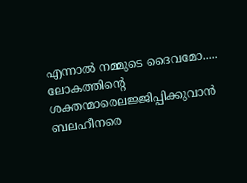എന്നാല്‍ നമ്മുടെ ദൈവമോ..... ലോകത്തിന്‍റെ ശക്തന്മാരെലജ്ജിപ്പിക്കുവാന്‍ ബലഹീനരെ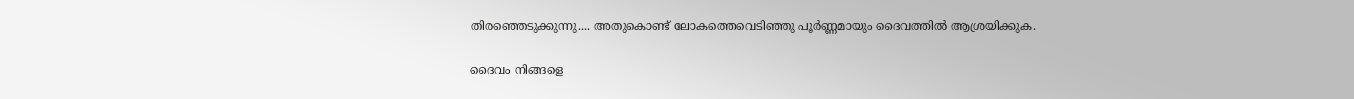തിരഞ്ഞെടുക്കുന്നു.... അതുകൊണ്ട് ലോകത്തെവെടിഞ്ഞു പൂര്‍ണ്ണമായും ദൈവത്തില്‍ ആശ്രയിക്കുക.

ദൈവം നിങ്ങളെ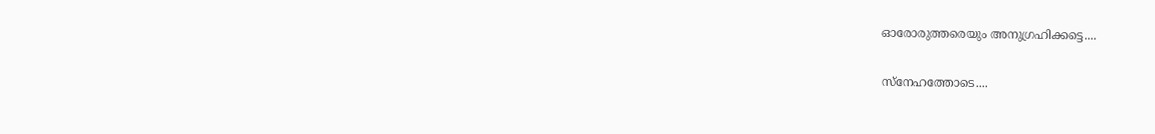ഓരോരുത്തരെയും അനുഗ്രഹിക്കട്ടെ....

സ്നേഹത്തോടെ....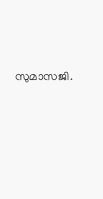സുമാസജി.